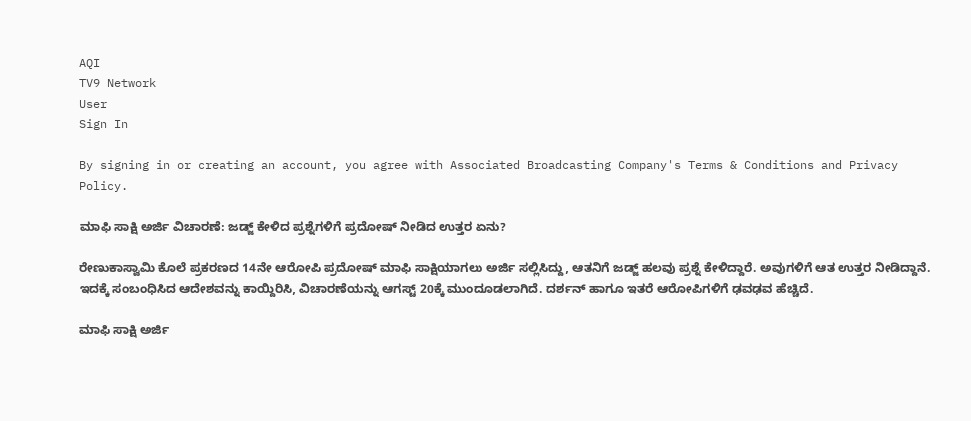AQI
TV9 Network
User
Sign In

By signing in or creating an account, you agree with Associated Broadcasting Company's Terms & Conditions and Privacy Policy.

ಮಾಫಿ ಸಾಕ್ಷಿ ಅರ್ಜಿ ವಿಚಾರಣೆ: ಜಡ್ಜ್ ಕೇಳಿದ ಪ್ರಶ್ನೆಗಳಿಗೆ ಪ್ರದೋಷ್ ನೀಡಿದ ಉತ್ತರ ಏನು?

ರೇಣುಕಾಸ್ವಾಮಿ ಕೊಲೆ ಪ್ರಕರಣದ 14ನೇ ಆರೋಪಿ ಪ್ರದೋಷ್ ಮಾಫಿ ಸಾಕ್ಷಿಯಾಗಲು ಅರ್ಜಿ ಸಲ್ಲಿಸಿದ್ದು, ಆತನಿಗೆ ಜಡ್ಜ್ ಹಲವು ಪ್ರಶ್ನೆ ಕೇಳಿದ್ದಾರೆ. ಅವುಗಳಿಗೆ ಆತ ಉತ್ತರ ನೀಡಿದ್ದಾನೆ. ಇದಕ್ಕೆ ಸಂಬಂಧಿಸಿದ ಆದೇಶವನ್ನು ಕಾಯ್ದಿರಿಸಿ, ವಿಚಾರಣೆಯನ್ನು ಆಗಸ್ಟ್ 20ಕ್ಕೆ ಮುಂದೂಡಲಾಗಿದೆ. ದರ್ಶನ್ ಹಾಗೂ ಇತರೆ ಆರೋಪಿಗಳಿಗೆ ಢವಢವ ಹೆಚ್ಚಿದೆ.

ಮಾಫಿ ಸಾಕ್ಷಿ ಅರ್ಜಿ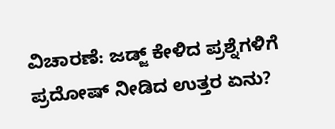ವಿಚಾರಣೆ: ಜಡ್ಜ್ ಕೇಳಿದ ಪ್ರಶ್ನೆಗಳಿಗೆ ಪ್ರದೋಷ್ ನೀಡಿದ ಉತ್ತರ ಏನು?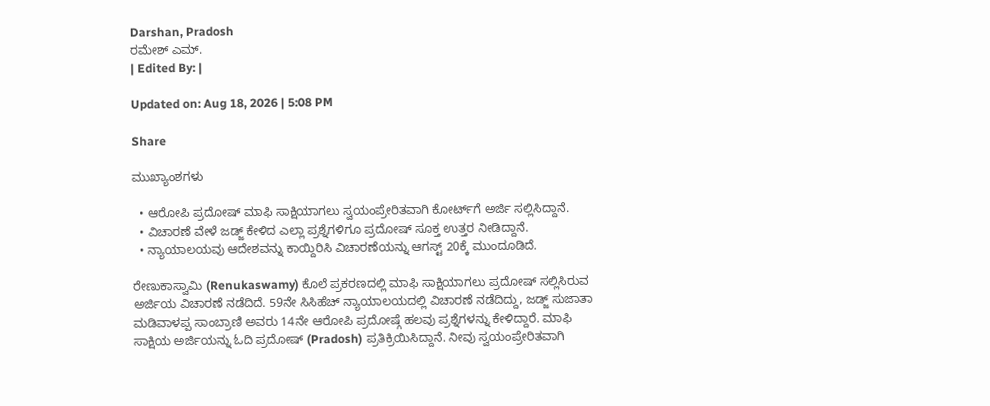Darshan, Pradosh
ರಮೇಶ್ ಎಮ್.
| Edited By: |

Updated on: Aug 18, 2026 | 5:08 PM

Share

ಮುಖ್ಯಾಂಶಗಳು

  • ಆರೋಪಿ ಪ್ರದೋಷ್ ಮಾಫಿ ಸಾಕ್ಷಿಯಾಗಲು ಸ್ವಯಂಪ್ರೇರಿತವಾಗಿ ಕೋರ್ಟ್‌ಗೆ ಅರ್ಜಿ ಸಲ್ಲಿಸಿದ್ದಾನೆ.
  • ವಿಚಾರಣೆ ವೇಳೆ ಜಡ್ಜ್ ಕೇಳಿದ ಎಲ್ಲಾ ಪ್ರಶ್ನೆಗಳಿಗೂ ಪ್ರದೋಷ್ ಸೂಕ್ತ ಉತ್ತರ ನೀಡಿದ್ದಾನೆ.
  • ನ್ಯಾಯಾಲಯವು ಆದೇಶವನ್ನು ಕಾಯ್ದಿರಿಸಿ ವಿಚಾರಣೆಯನ್ನು ಆಗಸ್ಟ್ 20ಕ್ಕೆ ಮುಂದೂಡಿದೆ.

ರೇಣುಕಾಸ್ವಾಮಿ (Renukaswamy) ಕೊಲೆ ಪ್ರಕರಣದಲ್ಲಿ ಮಾಫಿ ಸಾಕ್ಷಿಯಾಗಲು ಪ್ರದೋಷ್ ಸಲ್ಲಿಸಿರುವ ಅರ್ಜಿಯ ವಿಚಾರಣೆ ನಡೆದಿದೆ. 59ನೇ ಸಿಸಿಹೆಚ್ ನ್ಯಾಯಾಲಯದಲ್ಲಿ ವಿಚಾರಣೆ ನಡೆದಿದ್ದು, ಜಡ್ಜ್ ಸುಜಾತಾ ಮಡಿವಾಳಪ್ಪ ಸಾಂಬ್ರಾಣಿ ಅವರು 14ನೇ ಆರೋಪಿ ಪ್ರದೋಷ್ಗೆ ಹಲವು ಪ್ರಶ್ನೆಗಳನ್ನು ಕೇಳಿದ್ದಾರೆ. ಮಾಫಿ ಸಾಕ್ಷಿಯ ಅರ್ಜಿಯನ್ನು ಓದಿ ಪ್ರದೋಷ್ (Pradosh) ಪ್ರತಿಕ್ರಿಯಿಸಿದ್ದಾನೆ. ನೀವು ಸ್ವಯಂಪ್ರೇರಿತವಾಗಿ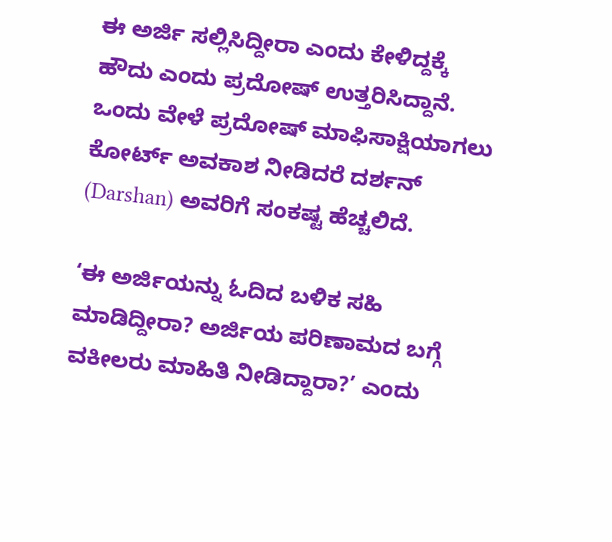ಈ ಅರ್ಜಿ ಸಲ್ಲಿಸಿದ್ದೀರಾ ಎಂದು ಕೇಳಿದ್ದಕ್ಕೆ ಹೌದು ಎಂದು ಪ್ರದೋಷ್ ಉತ್ತರಿಸಿದ್ದಾನೆ. ಒಂದು ವೇಳೆ ಪ್ರದೋಷ್ ಮಾಫಿಸಾಕ್ಷಿಯಾಗಲು ಕೋರ್ಟ್ ಅವಕಾಶ ನೀಡಿದರೆ ದರ್ಶನ್ (Darshan) ಅವರಿಗೆ ಸಂಕಷ್ಟ ಹೆಚ್ಚಲಿದೆ.

‘ಈ ಅರ್ಜಿಯನ್ನು ಓದಿದ ಬಳಿಕ ಸಹಿ ಮಾಡಿದ್ದೀರಾ? ಅರ್ಜಿಯ ಪರಿಣಾಮದ ಬಗ್ಗೆ ವಕೀಲರು ಮಾಹಿತಿ ನೀಡಿದ್ದಾರಾ?’ ಎಂದು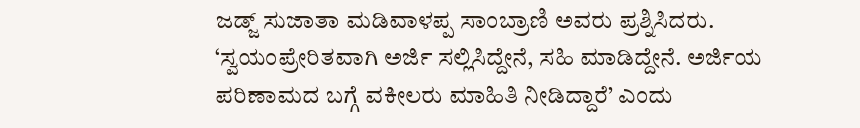ಜಡ್ಜ್ ಸುಜಾತಾ ಮಡಿವಾಳಪ್ಪ ಸಾಂಬ್ರಾಣಿ ಅವರು ಪ್ರಶ್ನಿಸಿದರು. ‘ಸ್ವಯಂಪ್ರೇರಿತವಾಗಿ ಅರ್ಜಿ ಸಲ್ಲಿಸಿದ್ದೇನೆ, ಸಹಿ ಮಾಡಿದ್ದೇನೆ. ಅರ್ಜಿಯ ಪರಿಣಾಮದ ಬಗ್ಗೆ ವಕೀಲರು ಮಾಹಿತಿ ನೀಡಿದ್ದಾರೆ’ ಎಂದು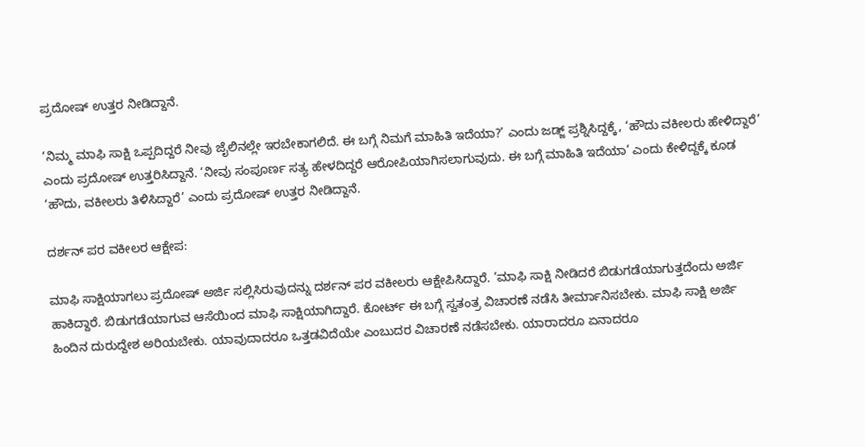ಪ್ರದೋಷ್ ಉತ್ತರ ನೀಡಿದ್ದಾನೆ.

‘ನಿಮ್ಮ ಮಾಫಿ ಸಾಕ್ಷಿ ಒಪ್ಪದಿದ್ದರೆ ನೀವು ಜೈಲಿನಲ್ಲೇ ಇರಬೇಕಾಗಲಿದೆ. ಈ ಬಗ್ಗೆ ನಿಮಗೆ ಮಾಹಿತಿ ಇದೆಯಾ?’ ಎಂದು ಜಡ್ಜ್ ಪ್ರಶ್ನಿಸಿದ್ದಕ್ಕೆ, ‘ಹೌದು ವಕೀಲರು ಹೇಳಿದ್ದಾರೆ’ ಎಂದು ಪ್ರದೋಷ್ ಉತ್ತರಿಸಿದ್ದಾನೆ. ‘ನೀವು ಸಂಪೂರ್ಣ ಸತ್ಯ ಹೇಳದಿದ್ದರೆ ಆರೋಪಿಯಾಗಿಸಲಾಗುವುದು. ಈ ಬಗ್ಗೆ ಮಾಹಿತಿ ಇದೆಯಾ’ ಎಂದು ಕೇಳಿದ್ದಕ್ಕೆ ಕೂಡ ‘ಹೌದು, ವಕೀಲರು ತಿಳಿಸಿದ್ದಾರೆ’ ಎಂದು ಪ್ರದೋಷ್ ಉತ್ತರ ನೀಡಿದ್ದಾನೆ.

ದರ್ಶನ್ ಪರ ವಕೀಲರ ಆಕ್ಷೇಪ:

ಮಾಫಿ ಸಾಕ್ಷಿಯಾಗಲು ಪ್ರದೋಷ್ ಅರ್ಜಿ ಸಲ್ಲಿಸಿರುವುದನ್ನು ದರ್ಶನ್ ಪರ ವಕೀಲರು ಆಕ್ಷೇಪಿಸಿದ್ದಾರೆ. ‘ಮಾಫಿ ಸಾಕ್ಷಿ ನೀಡಿದರೆ ಬಿಡುಗಡೆಯಾಗುತ್ತದೆಂದು ಅರ್ಜಿ ಹಾಕಿದ್ದಾರೆ. ಬಿಡುಗಡೆಯಾಗುವ ಆಸೆಯಿಂದ ಮಾಫಿ ಸಾಕ್ಷಿಯಾಗಿದ್ದಾರೆ. ಕೋರ್ಟ್ ಈ ಬಗ್ಗೆ ಸ್ವತಂತ್ರ ವಿಚಾರಣೆ ನಡೆಸಿ ತೀರ್ಮಾನಿಸಬೇಕು. ಮಾಫಿ ಸಾಕ್ಷಿ ಅರ್ಜಿ ಹಿಂದಿನ ದುರುದ್ದೇಶ ಅರಿಯಬೇಕು. ಯಾವುದಾದರೂ ಒತ್ತಡವಿದೆಯೇ ಎಂಬುದರ ವಿಚಾರಣೆ ನಡೆಸಬೇಕು. ಯಾರಾದರೂ ಏನಾದರೂ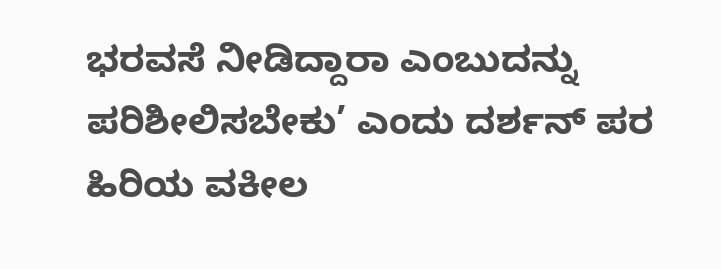ಭರವಸೆ ನೀಡಿದ್ದಾರಾ ಎಂಬುದನ್ನು ಪರಿಶೀಲಿಸಬೇಕು’ ಎಂದು ದರ್ಶನ್ ಪರ ಹಿರಿಯ ವಕೀಲ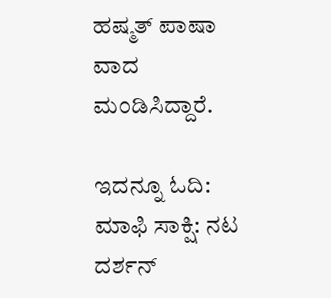ಹಷ್ಮತ್ ಪಾಷಾ ವಾದ ಮಂಡಿಸಿದ್ದಾರೆ.

ಇದನ್ನೂ ಓದಿ: ಮಾಫಿ ಸಾಕ್ಷಿ: ನಟ ದರ್ಶನ್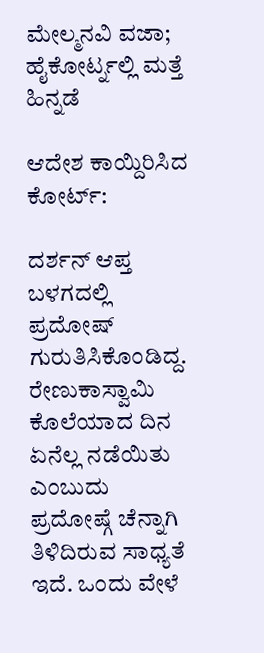ಮೇಲ್ಮನವಿ ವಜಾ; ಹೈಕೋರ್ಟ್ನಲ್ಲಿ ಮತ್ತೆ ಹಿನ್ನಡೆ

ಆದೇಶ ಕಾಯ್ದಿರಿಸಿದ ಕೋರ್ಟ್:

ದರ್ಶನ್ ಆಪ್ತ ಬಳಗದಲ್ಲಿ ಪ್ರದೋಷ್ ಗುರುತಿಸಿಕೊಂಡಿದ್ದ. ರೇಣುಕಾಸ್ವಾಮಿ ಕೊಲೆಯಾದ ದಿನ ಏನೆಲ್ಲ ನಡೆಯಿತು ಎಂಬುದು ಪ್ರದೋಷ್ಗೆ ಚೆನ್ನಾಗಿ ತಿಳಿದಿರುವ ಸಾಧ್ಯತೆ ಇದೆ. ಒಂದು ವೇಳೆ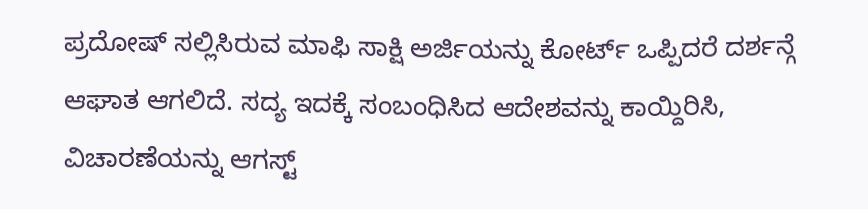ಪ್ರದೋಷ್ ಸಲ್ಲಿಸಿರುವ ಮಾಫಿ ಸಾಕ್ಷಿ ಅರ್ಜಿಯನ್ನು ಕೋರ್ಟ್ ಒಪ್ಪಿದರೆ ದರ್ಶನ್ಗೆ ಆಘಾತ ಆಗಲಿದೆ. ಸದ್ಯ ಇದಕ್ಕೆ ಸಂಬಂಧಿಸಿದ ಆದೇಶವನ್ನು ಕಾಯ್ದಿರಿಸಿ, ವಿಚಾರಣೆಯನ್ನು ಆಗಸ್ಟ್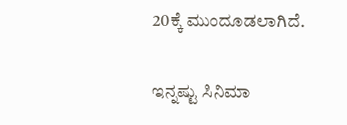20ಕ್ಕೆ ಮುಂದೂಡಲಾಗಿದೆ.

ಇನ್ನಷ್ಟು ಸಿನಿಮಾ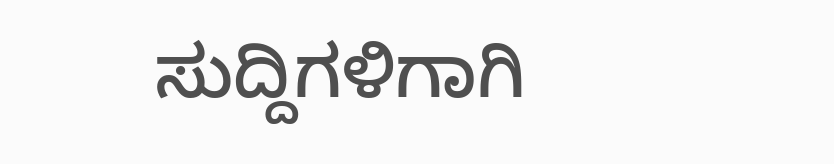ಸುದ್ದಿಗಳಿಗಾಗಿ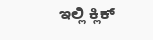ಇಲ್ಲಿ ಕ್ಲಿಕ್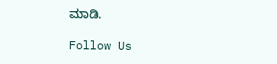ಮಾಡಿ.

Follow Us